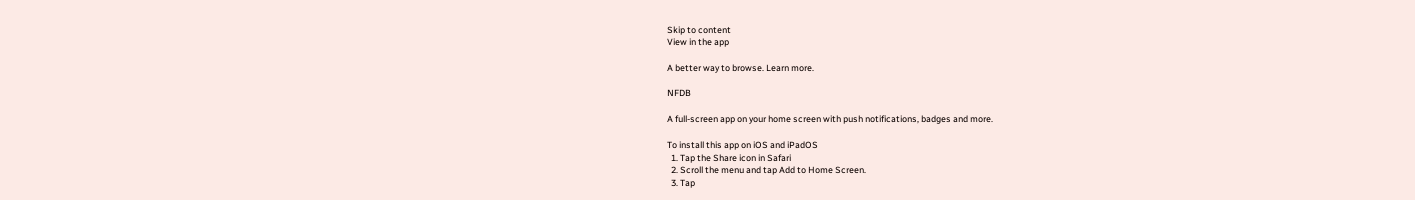Skip to content
View in the app

A better way to browse. Learn more.

NFDB

A full-screen app on your home screen with push notifications, badges and more.

To install this app on iOS and iPadOS
  1. Tap the Share icon in Safari
  2. Scroll the menu and tap Add to Home Screen.
  3. Tap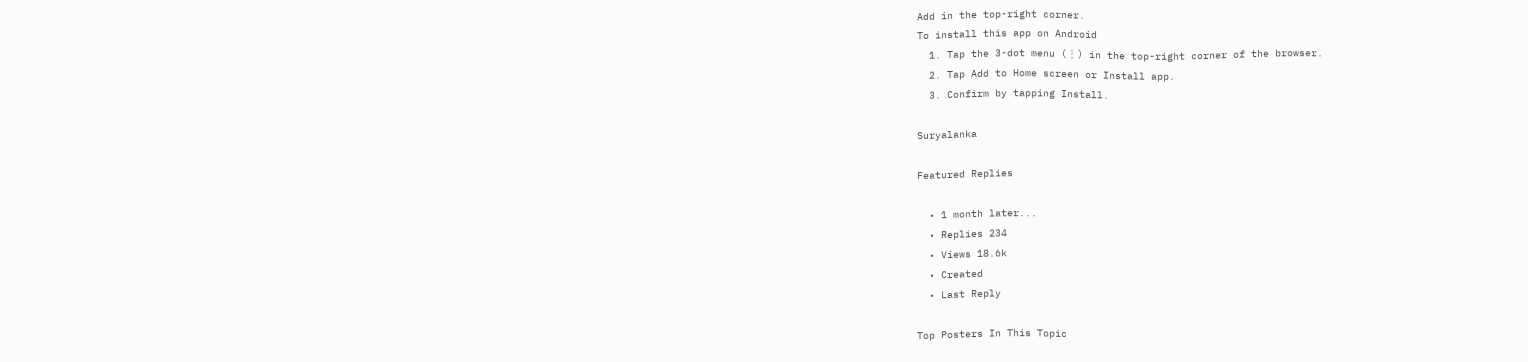Add in the top-right corner.
To install this app on Android
  1. Tap the 3-dot menu (⋮) in the top-right corner of the browser.
  2. Tap Add to Home screen or Install app.
  3. Confirm by tapping Install.

Suryalanka

Featured Replies

  • 1 month later...
  • Replies 234
  • Views 18.6k
  • Created
  • Last Reply

Top Posters In This Topic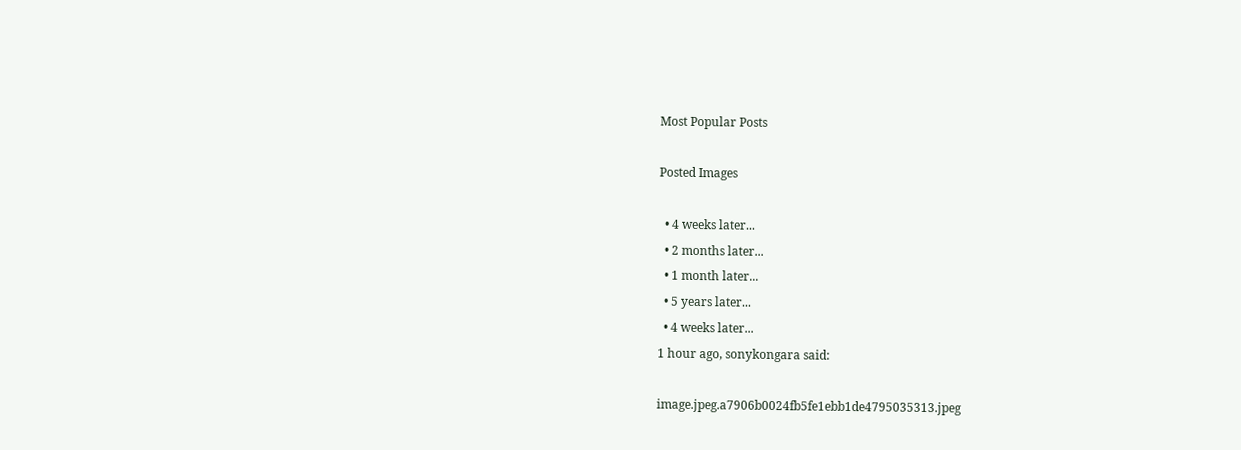Most Popular Posts

Posted Images

  • 4 weeks later...
  • 2 months later...
  • 1 month later...
  • 5 years later...
  • 4 weeks later...
1 hour ago, sonykongara said:

image.jpeg.a7906b0024fb5fe1ebb1de4795035313.jpeg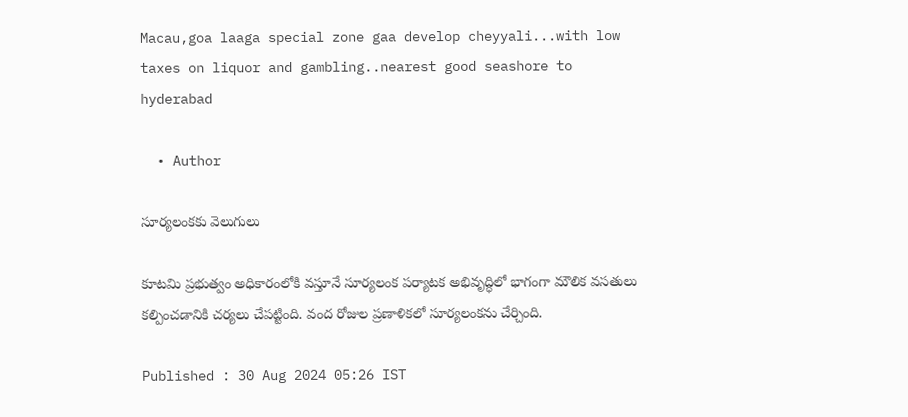Macau,goa laaga special zone gaa develop cheyyali...with low taxes on liquor and gambling..nearest good seashore to hyderabad

  • Author

సూర్యలంకకు వెలుగులు

కూటమి ప్రభుత్వం అధికారంలోకి వస్తూనే సూర్యలంక పర్యాటక అభివృద్ధిలో భాగంగా మౌలిక వసతులు కల్పించడానికి చర్యలు చేపట్టింది. వంద రోజుల ప్రణాళికలో సూర్యలంకను చేర్చింది.

Published : 30 Aug 2024 05:26 IST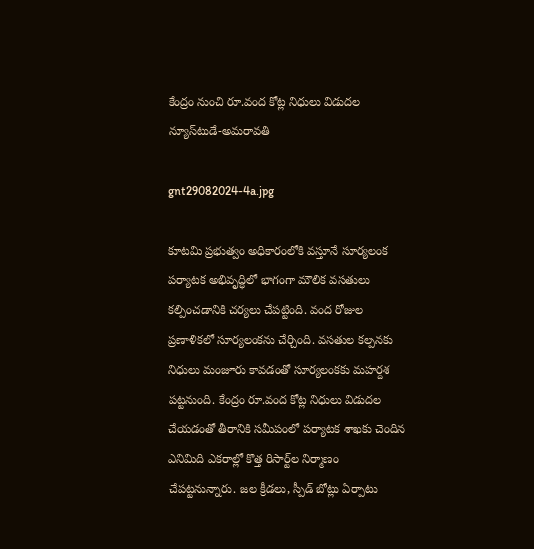కేంద్రం నుంచి రూ.వంద కోట్ల నిధులు విడుదల
న్యూస్‌టుడే-అమరావతి

gnt29082024-4a.jpg

కూటమి ప్రభుత్వం అధికారంలోకి వస్తూనే సూర్యలంక పర్యాటక అభివృద్ధిలో భాగంగా మౌలిక వసతులు కల్పించడానికి చర్యలు చేపట్టింది. వంద రోజుల ప్రణాళికలో సూర్యలంకను చేర్చింది. వసతుల కల్పనకు నిధులు మంజూరు కావడంతో సూర్యలంకకు మహర్దశ పట్టనుంది. కేంద్రం రూ.వంద కోట్ల నిధులు విడుదల చేయడంతో తీరానికి సమీపంలో పర్యాటక శాఖకు చెందిన ఎనిమిది ఎకరాల్లో కొత్త రిసార్ట్‌ల నిర్మాణం చేపట్టనున్నారు. జల క్రీడలు, స్పీడ్‌ బోట్లు ఏర్పాటు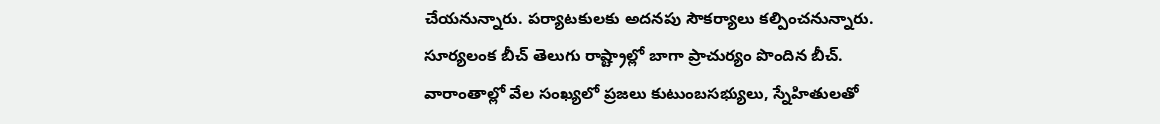చేయనున్నారు. పర్యాటకులకు అదనపు సౌకర్యాలు కల్పించనున్నారు.
సూర్యలంక బీచ్‌ తెలుగు రాష్ట్రాల్లో బాగా ప్రాచుర్యం పొందిన బీచ్‌. వారాంతాల్లో వేల సంఖ్యలో ప్రజలు కుటుంబసభ్యులు, స్నేహితులతో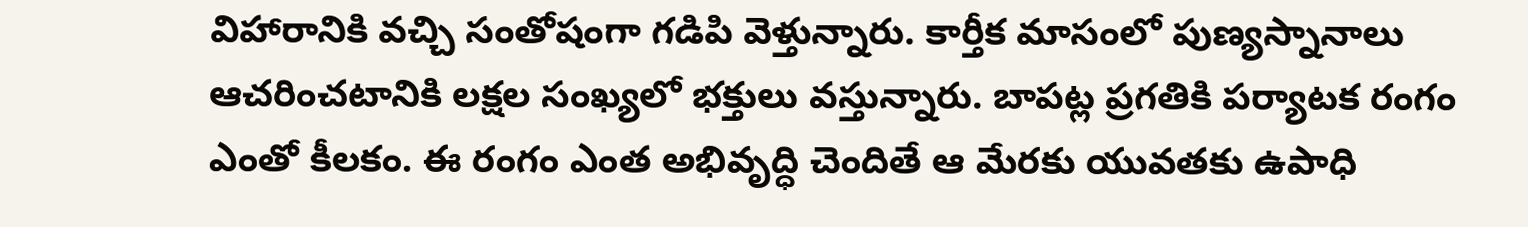విహారానికి వచ్చి సంతోషంగా గడిపి వెళ్తున్నారు. కార్తీక మాసంలో పుణ్యస్నానాలు ఆచరించటానికి లక్షల సంఖ్యలో భక్తులు వస్తున్నారు. బాపట్ల ప్రగతికి పర్యాటక రంగం ఎంతో కీలకం. ఈ రంగం ఎంత అభివృద్ధి చెందితే ఆ మేరకు యువతకు ఉపాధి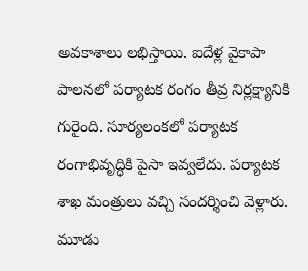అవకాశాలు లభిస్తాయి. ఐదేళ్ల వైకాపా పాలనలో పర్యాటక రంగం తీవ్ర నిర్లక్ష్యానికి గురైంది. సూర్యలంకలో పర్యాటక రంగాభివృద్ధికి పైసా ఇవ్వలేదు. పర్యాటక శాఖ మంత్రులు వచ్చి సందర్శించి వెళ్లారు. మూడు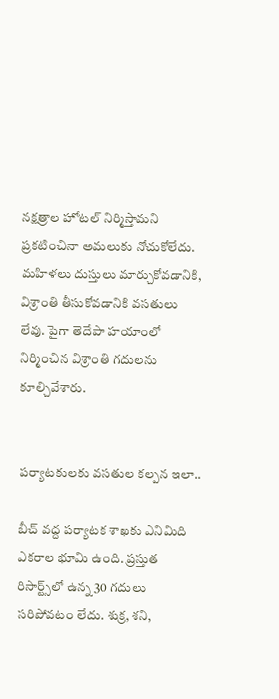నక్షత్రాల హోటల్‌ నిర్మిస్తామని ప్రకటించినా అమలుకు నోచుకోలేదు. మహిళలు దుస్తులు మార్చుకోవడానికి, విశ్రాంతి తీసుకోవడానికి వసతులు లేవు. పైగా తెదేపా హయాంలో నిర్మించిన విశ్రాంతి గదులను కూల్చివేశారు.


పర్యాటకులకు వసతుల కల్పన ఇలా..

బీచ్‌ వద్ద పర్యాటక శాఖకు ఎనిమిది ఎకరాల భూమి ఉంది. ప్రస్తుత రిసార్ట్స్‌లో ఉన్న 30 గదులు సరిపోవటం లేదు. శుక్ర, శని,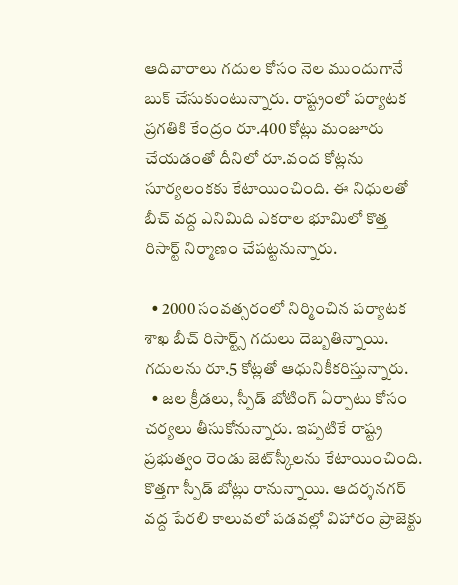ఆదివారాలు గదుల కోసం నెల ముందుగానే బుక్‌ చేసుకుంటున్నారు. రాష్ట్రంలో పర్యాటక ప్రగతికి కేంద్రం రూ.400 కోట్లు మంజూరు చేయడంతో దీనిలో రూ.వంద కోట్లను సూర్యలంకకు కేటాయించింది. ఈ నిధులతో బీచ్‌ వద్ద ఎనిమిది ఎకరాల భూమిలో కొత్త రిసార్ట్‌ నిర్మాణం చేపట్టనున్నారు.

  • 2000 సంవత్సరంలో నిర్మించిన పర్యాటక శాఖ బీచ్‌ రిసార్ట్స్‌ గదులు దెబ్బతిన్నాయి. గదులను రూ.5 కోట్లతో ఆధునికీకరిస్తున్నారు.
  • జల క్రీడలు, స్పీడ్‌ బోటింగ్‌ ఏర్పాటు కోసం చర్యలు తీసుకోనున్నారు. ఇప్పటికే రాష్ట్ర ప్రభుత్వం రెండు జెట్‌స్కీలను కేటాయించింది. కొత్తగా స్పీడ్‌ బోట్లు రానున్నాయి. ఆదర్శనగర్‌ వద్ద పేరలి కాలువలో పడవల్లో విహారం ప్రాజెక్టు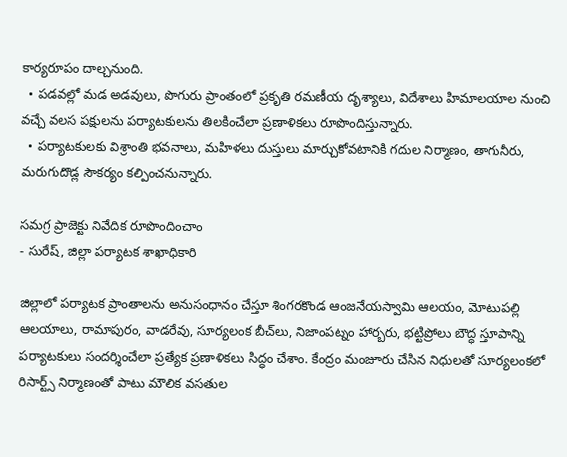కార్యరూపం దాల్చనుంది.
  • పడవల్లో మడ అడవులు, పొగురు ప్రాంతంలో ప్రకృతి రమణీయ దృశ్యాలు, విదేశాలు హిమాలయాల నుంచి వచ్చే వలస పక్షులను పర్యాటకులను తిలకించేలా ప్రణాళికలు రూపొందిస్తున్నారు.
  • పర్యాటకులకు విశ్రాంతి భవనాలు, మహిళలు దుస్తులు మార్చుకోవటానికి గదుల నిర్మాణం, తాగునీరు, మరుగుదొడ్ల సౌకర్యం కల్పించనున్నారు.

సమగ్ర ప్రాజెక్టు నివేదిక రూపొందించాం
- సురేష్, జిల్లా పర్యాటక శాఖాధికారి

జిల్లాలో పర్యాటక ప్రాంతాలను అనుసంధానం చేస్తూ శింగరకొండ ఆంజనేయస్వామి ఆలయం, మోటుపల్లి ఆలయాలు, రామాపురం, వాడరేవు, సూర్యలంక బీచ్‌లు, నిజాంపట్నం హార్బరు, భట్టిప్రోలు బౌద్ధ స్తూపాన్ని పర్యాటకులు సందర్శించేలా ప్రత్యేక ప్రణాళికలు సిద్ధం చేశాం. కేంద్రం మంజూరు చేసిన నిధులతో సూర్యలంకలో రిసార్ట్స్‌ నిర్మాణంతో పాటు మౌలిక వసతుల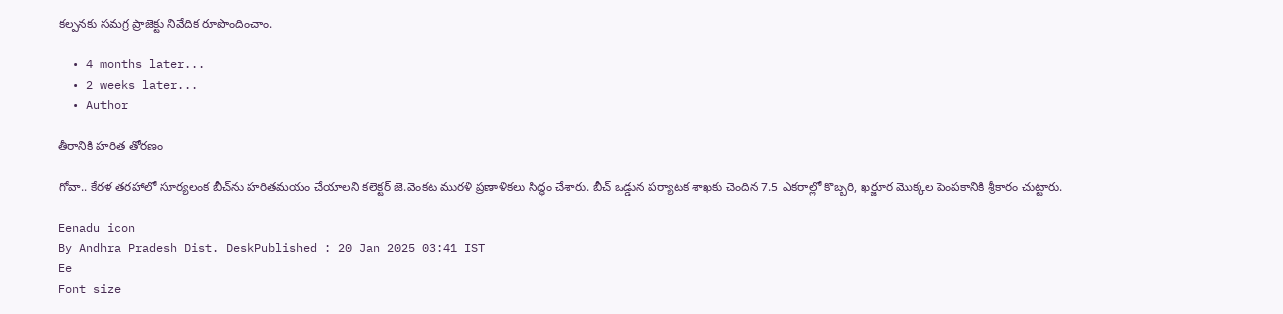కల్పనకు సమగ్ర ప్రాజెక్టు నివేదిక రూపొందించాం.

  • 4 months later...
  • 2 weeks later...
  • Author

తీరానికి హరిత తోరణం

గోవా.. కేరళ తరహాలో సూర్యలంక బీచ్‌ను హరితమయం చేయాలని కలెక్టర్‌ జె.వెంకట మురళి ప్రణాళికలు సిద్ధం చేశారు. బీచ్‌ ఒడ్డున పర్యాటక శాఖకు చెందిన 7.5 ఎకరాల్లో కొబ్బరి, ఖర్జూర మొక్కల పెంపకానికి శ్రీకారం చుట్టారు.

Eenadu icon
By Andhra Pradesh Dist. DeskPublished : 20 Jan 2025 03:41 IST
Ee
Font size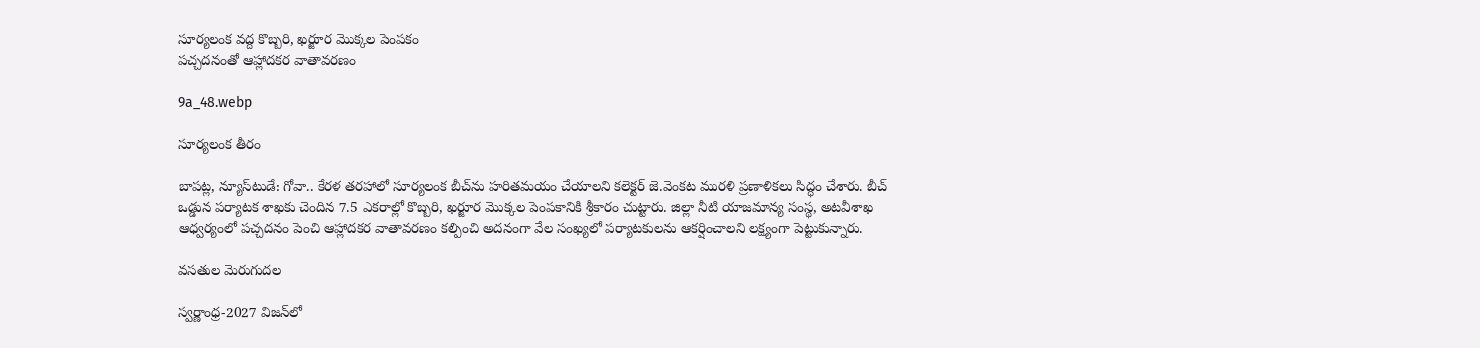సూర్యలంక వద్ద కొబ్బరి, ఖర్జూర మొక్కల పెంపకం
పచ్చదనంతో ఆహ్లాదకర వాతావరణం

9a_48.webp

సూర్యలంక తీరం

బాపట్ల, న్యూస్‌టుడే: గోవా.. కేరళ తరహాలో సూర్యలంక బీచ్‌ను హరితమయం చేయాలని కలెక్టర్‌ జె.వెంకట మురళి ప్రణాళికలు సిద్ధం చేశారు. బీచ్‌ ఒడ్డున పర్యాటక శాఖకు చెందిన 7.5 ఎకరాల్లో కొబ్బరి, ఖర్జూర మొక్కల పెంపకానికి శ్రీకారం చుట్టారు. జిల్లా నీటి యాజమాన్య సంస్థ, అటవీశాఖ ఆధ్వర్యంలో పచ్చదనం పెంచి ఆహ్లాదకర వాతావరణం కల్పించి అదనంగా వేల సంఖ్యలో పర్యాటకులను ఆకర్షించాలని లక్ష్యంగా పెట్టుకున్నారు.

వసతుల మెరుగుదల

స్వర్ణాంధ్ర-2027 విజన్‌లో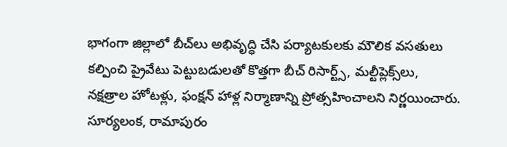భాగంగా జిల్లాలో బీచ్‌లు అభివృద్ధి చేసి పర్యాటకులకు మౌలిక వసతులు కల్పించి ప్రైవేటు పెట్టుబడులతో కొత్తగా బీచ్‌ రిసార్ట్స్, మల్టీప్లెక్స్‌లు, నక్షత్రాల హోటళ్లు, ఫంక్షన్‌ హాళ్ల నిర్మాణాన్ని ప్రోత్సహించాలని నిర్ణయించారు. సూర్యలంక, రామాపురం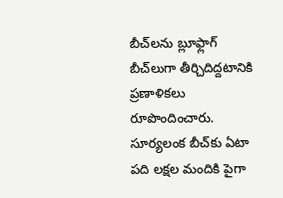బీచ్‌లను బ్లూఫ్లాగ్‌ బీచ్‌లుగా తీర్చిదిద్దటానికి ప్రణాళికలు రూపొందించారు. సూర్యలంక బీచ్‌కు ఏటా పది లక్షల మందికి పైగా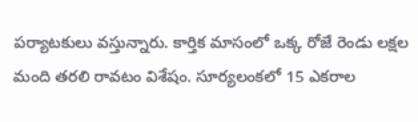పర్యాటకులు వస్తున్నారు. కార్తిక మాసంలో ఒక్క రోజే రెండు లక్షల మంది తరలి రావటం విశేషం. సూర్యలంకలో 15 ఎకరాల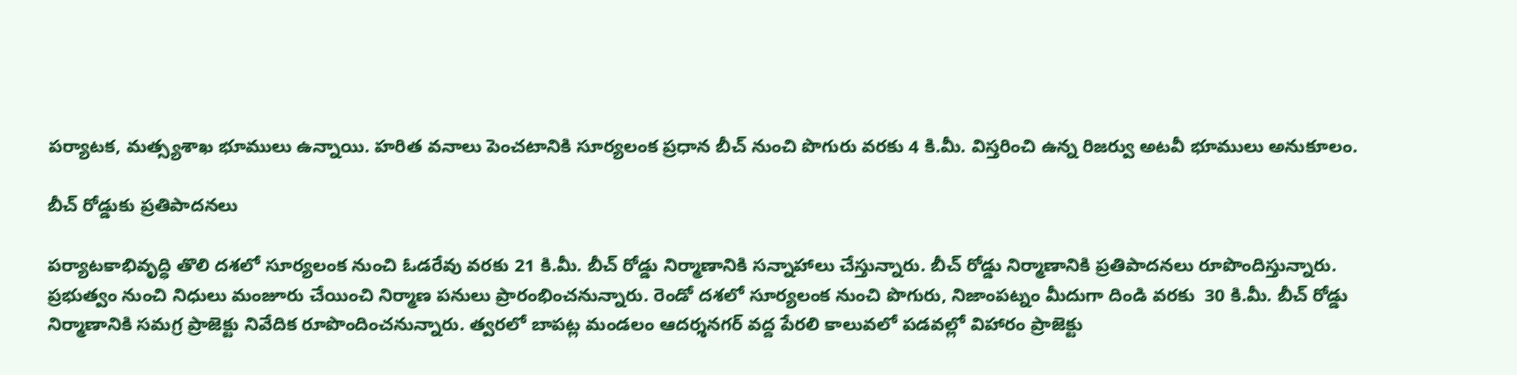పర్యాటక, మత్స్యశాఖ భూములు ఉన్నాయి. హరిత వనాలు పెంచటానికి సూర్యలంక ప్రధాన బీచ్‌ నుంచి పొగురు వరకు 4 కి.మీ. విస్తరించి ఉన్న రిజర్వు అటవీ భూములు అనుకూలం.

బీచ్‌ రోడ్డుకు ప్రతిపాదనలు

పర్యాటకాభివృద్ధి తొలి దశలో సూర్యలంక నుంచి ఓడరేవు వరకు 21 కి.మీ. బీచ్‌ రోడ్డు నిర్మాణానికి సన్నాహాలు చేస్తున్నారు. బీచ్‌ రోడ్డు నిర్మాణానికి ప్రతిపాదనలు రూపొందిస్తున్నారు. ప్రభుత్వం నుంచి నిధులు మంజూరు చేయించి నిర్మాణ పనులు ప్రారంభించనున్నారు. రెండో దశలో సూర్యలంక నుంచి పొగురు, నిజాంపట్నం మీదుగా దిండి వరకు  30 కి.మీ. బీచ్‌ రోడ్డు నిర్మాణానికి సమగ్ర ప్రాజెక్టు నివేదిక రూపొందించనున్నారు. త్వరలో బాపట్ల మండలం ఆదర్శనగర్‌ వద్ద పేరలి కాలువలో పడవల్లో విహారం ప్రాజెక్టు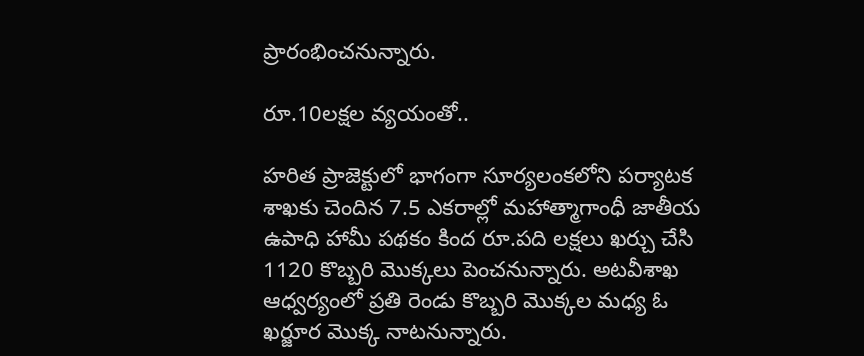ప్రారంభించనున్నారు.

రూ.10లక్షల వ్యయంతో..

హరిత ప్రాజెక్టులో భాగంగా సూర్యలంకలోని పర్యాటక శాఖకు చెందిన 7.5 ఎకరాల్లో మహాత్మాగాంధీ జాతీయ ఉపాధి హామీ పథకం కింద రూ.పది లక్షలు ఖర్చు చేసి 1120 కొబ్బరి మొక్కలు పెంచనున్నారు. అటవీశాఖ ఆధ్వర్యంలో ప్రతి రెండు కొబ్బరి మొక్కల మధ్య ఓ ఖర్జూర మొక్క నాటనున్నారు.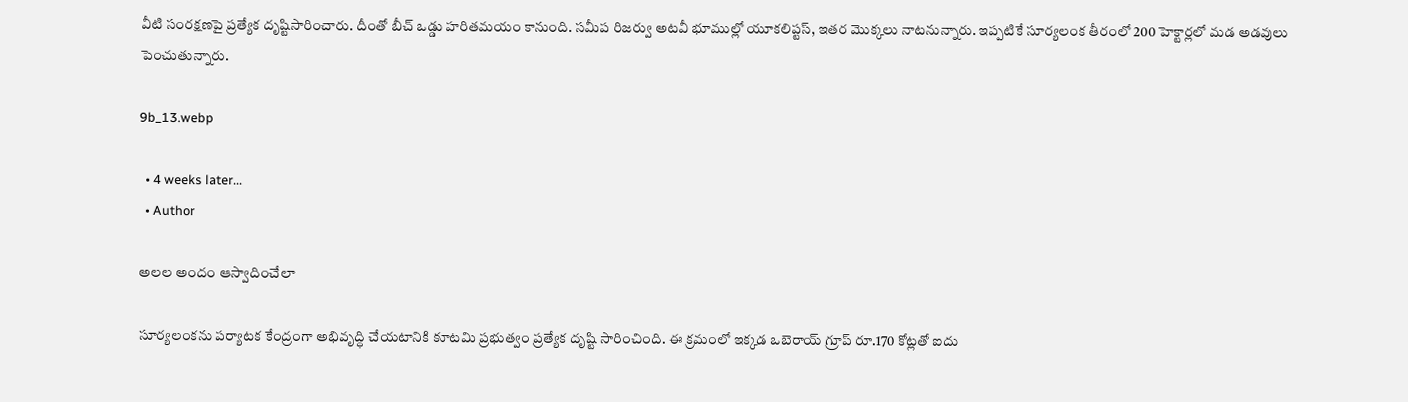వీటి సంరక్షణపై ప్రత్యేక దృష్టిసారించారు. దీంతో బీచ్‌ ఒడ్డు హరితమయం కానుంది. సమీప రిజర్వు అటవీ భూముల్లో యూకలిప్టస్, ఇతర మొక్కలు నాటనున్నారు. ఇప్పటికే సూర్యలంక తీరంలో 200 హెక్టార్లలో మడ అడవులు పెంచుతున్నారు.

9b_13.webp

  • 4 weeks later...
  • Author

అలల అందం ఆస్వాదించేలా

సూర్యలంకను పర్యాటక కేంద్రంగా అభివృద్ధి చేయటానికి కూటమి ప్రభుత్వం ప్రత్యేక దృష్టి సారించింది. ఈ క్రమంలో ఇక్కడ ఒబెరాయ్‌ గ్రూప్‌ రూ.170 కోట్లతో ఐదు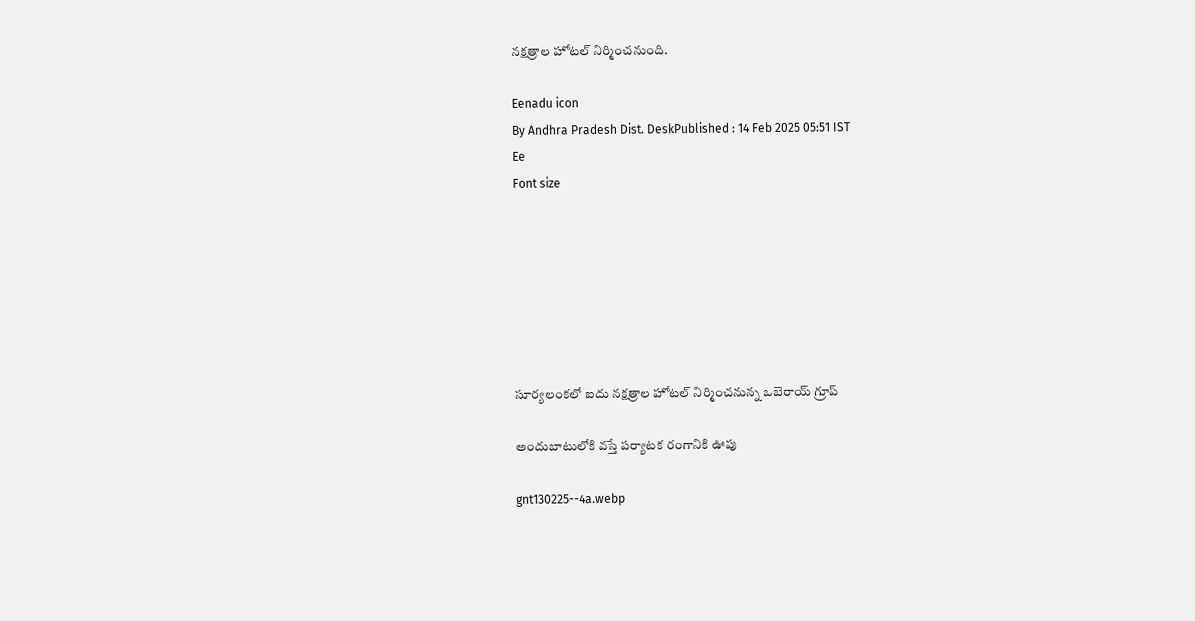నక్షత్రాల హోటల్‌ నిర్మించనుంది.

Eenadu icon
By Andhra Pradesh Dist. DeskPublished : 14 Feb 2025 05:51 IST
Ee
Font size







సూర్యలంకలో ఐదు నక్షత్రాల హోటల్‌ నిర్మించనున్న ఒబెరాయ్‌ గ్రూప్‌

అందుబాటులోకి వస్తే పర్యాటక రంగానికి ఊపు

gnt130225--4a.webp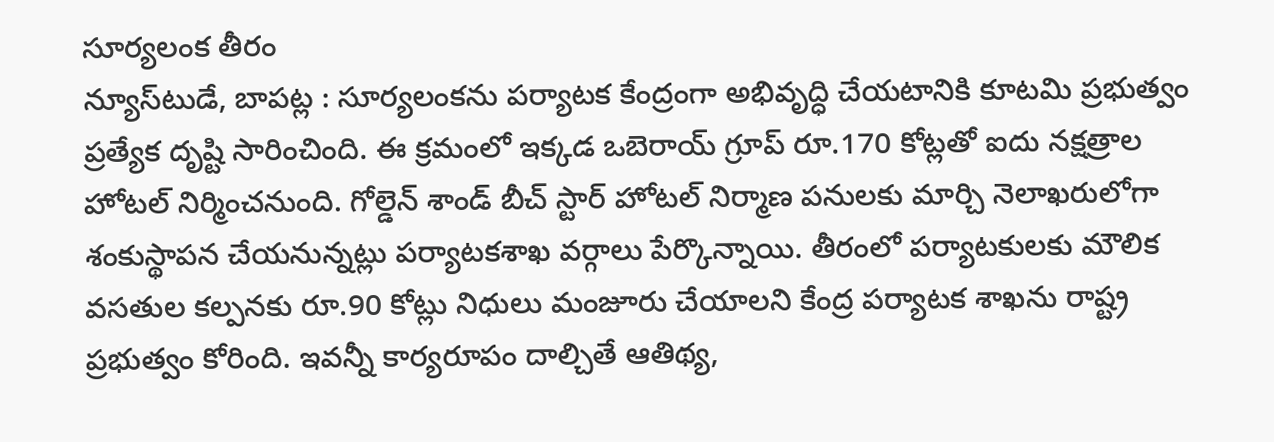సూర్యలంక తీరం
న్యూస్‌టుడే, బాపట్ల : సూర్యలంకను పర్యాటక కేంద్రంగా అభివృద్ధి చేయటానికి కూటమి ప్రభుత్వం ప్రత్యేక దృష్టి సారించింది. ఈ క్రమంలో ఇక్కడ ఒబెరాయ్‌ గ్రూప్‌ రూ.170 కోట్లతో ఐదు నక్షత్రాల హోటల్‌ నిర్మించనుంది. గోల్డెన్‌ శాండ్‌ బీచ్‌ స్టార్‌ హోటల్‌ నిర్మాణ పనులకు మార్చి నెలాఖరులోగా శంకుస్థాపన చేయనున్నట్లు పర్యాటకశాఖ వర్గాలు పేర్కొన్నాయి. తీరంలో పర్యాటకులకు మౌలిక వసతుల కల్పనకు రూ.90 కోట్లు నిధులు మంజూరు చేయాలని కేంద్ర పర్యాటక శాఖను రాష్ట్ర ప్రభుత్వం కోరింది. ఇవన్నీ కార్యరూపం దాల్చితే ఆతిథ్య,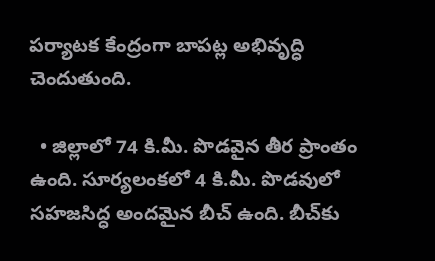పర్యాటక కేంద్రంగా బాపట్ల అభివృద్ధి చెందుతుంది.

  • జిల్లాలో 74 కి.మీ. పొడవైన తీర ప్రాంతం ఉంది. సూర్యలంకలో 4 కి.మీ. పొడవులో సహజసిద్ధ అందమైన బీచ్‌ ఉంది. బీచ్‌కు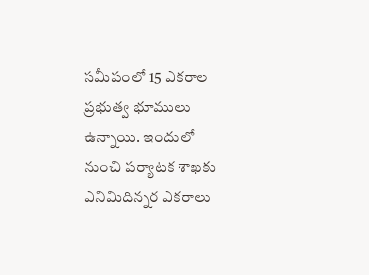సమీపంలో 15 ఎకరాల ప్రభుత్వ భూములు ఉన్నాయి. ఇందులో నుంచి పర్యాటక శాఖకు ఎనిమిదిన్నర ఎకరాలు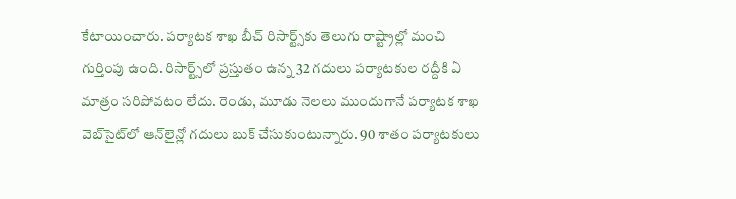కేటాయించారు. పర్యాటక శాఖ బీచ్‌ రిసార్ట్స్‌కు తెలుగు రాష్ట్రాల్లో మంచి గుర్తింపు ఉంది. రిసార్ట్స్‌లో ప్రస్తుతం ఉన్న 32 గదులు పర్యాటకుల రద్దీకి ఏ మాత్రం సరిపోవటం లేదు. రెండు, మూడు నెలలు ముందుగానే పర్యాటక శాఖ వెబ్‌సైట్‌లో ఆన్‌లైన్లో గదులు బుక్‌ చేసుకుంటున్నారు. 90 శాతం పర్యాటకులు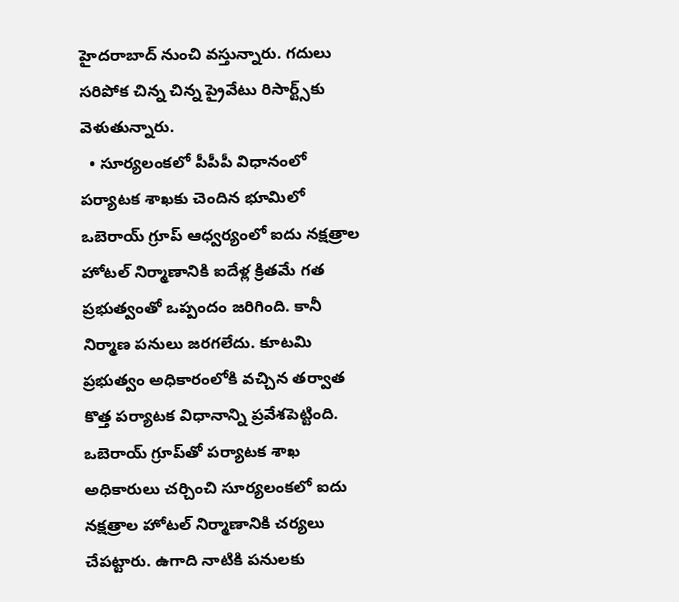హైదరాబాద్‌ నుంచి వస్తున్నారు. గదులు సరిపోక చిన్న చిన్న ప్రైవేటు రిసార్ట్స్‌కు వెళుతున్నారు.
  • సూర్యలంకలో పీపీపీ విధానంలో పర్యాటక శాఖకు చెందిన భూమిలో ఒబెరాయ్‌ గ్రూప్‌ ఆధ్వర్యంలో ఐదు నక్షత్రాల హోటల్‌ నిర్మాణానికి ఐదేళ్ల క్రితమే గత ప్రభుత్వంతో ఒప్పందం జరిగింది. కానీ నిర్మాణ పనులు జరగలేదు. కూటమి ప్రభుత్వం అధికారంలోకి వచ్చిన తర్వాత కొత్త పర్యాటక విధానాన్ని ప్రవేశపెట్టింది. ఒబెరాయ్‌ గ్రూప్‌తో పర్యాటక శాఖ అధికారులు చర్చించి సూర్యలంకలో ఐదు నక్షత్రాల హోటల్‌ నిర్మాణానికి చర్యలు చేపట్టారు. ఉగాది నాటికి పనులకు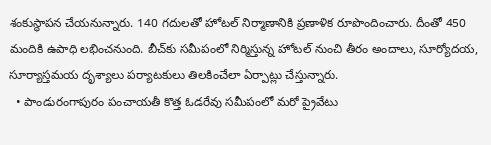శంకుస్థాపన చేయనున్నారు. 140 గదులతో హోటల్‌ నిర్మాణానికి ప్రణాళిక రూపొందించారు. దీంతో 450 మందికి ఉపాధి లభించనుంది. బీచ్‌కు సమీపంలో నిర్మిస్తున్న హోటల్‌ నుంచి తీరం అందాలు, సూర్యోదయ, సూర్యాస్తమయ దృశ్యాలు పర్యాటకులు తిలకించేలా ఏర్పాట్లు చేస్తున్నారు.
  • పాండురంగాపురం పంచాయతీ కొత్త ఓడరేవు సమీపంలో మరో ప్రైవేటు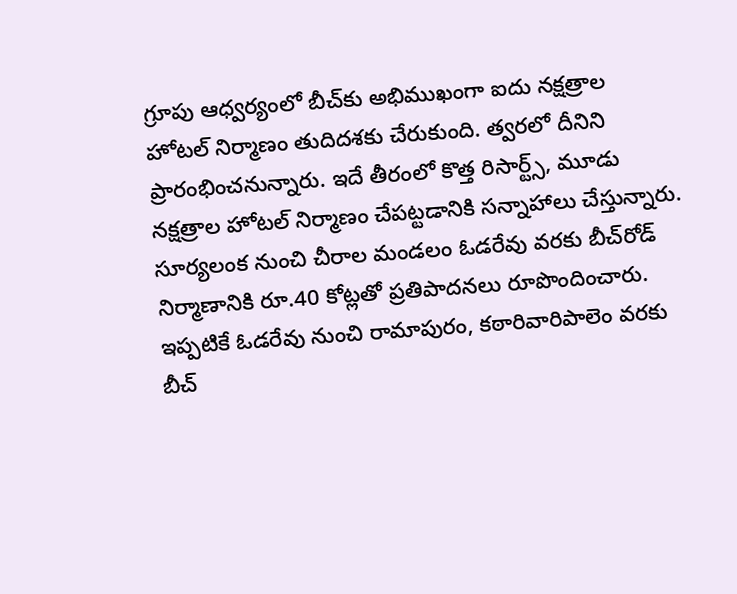గ్రూపు ఆధ్వర్యంలో బీచ్‌కు అభిముఖంగా ఐదు నక్షత్రాల హోటల్‌ నిర్మాణం తుదిదశకు చేరుకుంది. త్వరలో దీనిని ప్రారంభించనున్నారు. ఇదే తీరంలో కొత్త రిసార్ట్స్, మూడు నక్షత్రాల హోటల్‌ నిర్మాణం చేపట్టడానికి సన్నాహాలు చేస్తున్నారు. సూర్యలంక నుంచి చీరాల మండలం ఓడరేవు వరకు బీచ్‌రోడ్‌ నిర్మాణానికి రూ.40 కోట్లతో ప్రతిపాదనలు రూపొందించారు. ఇప్పటికే ఓడరేవు నుంచి రామాపురం, కఠారివారిపాలెం వరకు బీచ్‌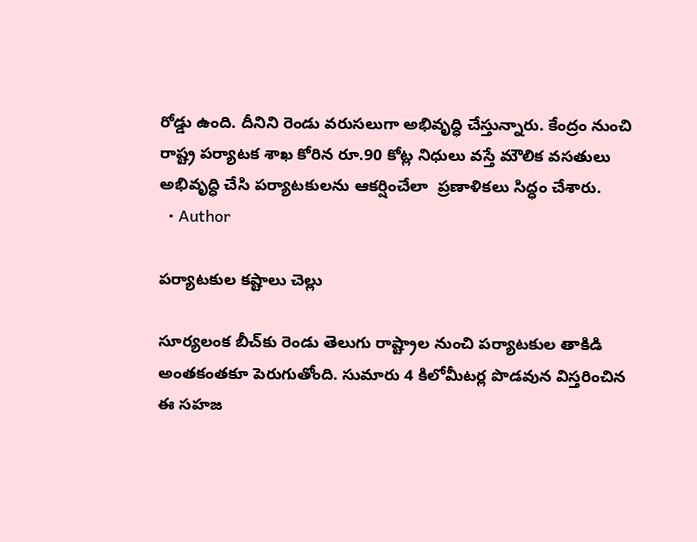రోడ్డు ఉంది. దీనిని రెండు వరుసలుగా అభివృద్ధి చేస్తున్నారు. కేంద్రం నుంచి రాష్ట్ర పర్యాటక శాఖ కోరిన రూ.90 కోట్ల నిధులు వస్తే మౌలిక వసతులు అభివృద్ధి చేసి పర్యాటకులను ఆకర్షించేలా  ప్రణాళికలు సిద్ధం చేశారు.
  • Author

పర్యాటకుల కష్టాలు చెల్లు

సూర్యలంక బీచ్‌కు రెండు తెలుగు రాష్ట్రాల నుంచి పర్యాటకుల తాకిడి అంతకంతకూ పెరుగుతోంది. సుమారు 4 కిలోమీటర్ల పొడవున విస్తరించిన ఈ సహజ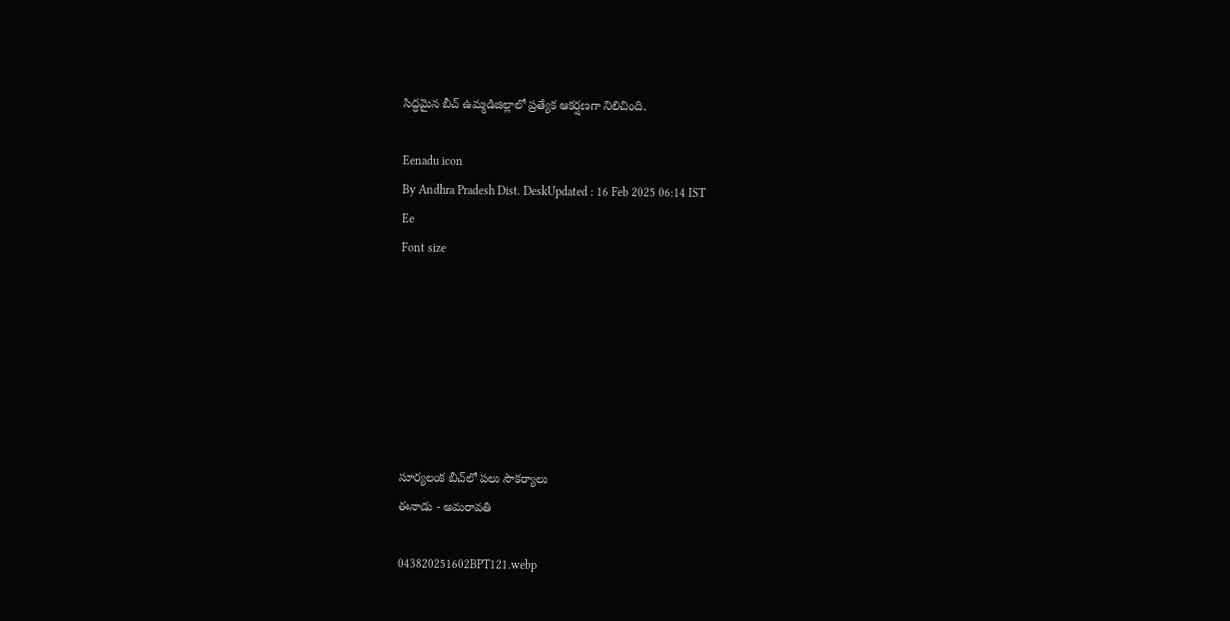సిద్ధమైన బీచ్‌ ఉమ్మడిజిల్లాలో ప్రత్యేక ఆకర్షణగా నిలిచింది.

Eenadu icon
By Andhra Pradesh Dist. DeskUpdated : 16 Feb 2025 06:14 IST
Ee
Font size







సూర్యలంక బీచ్‌లో పలు సౌకర్యాలు
ఈనాడు - అమరావతి

043820251602BPT121.webp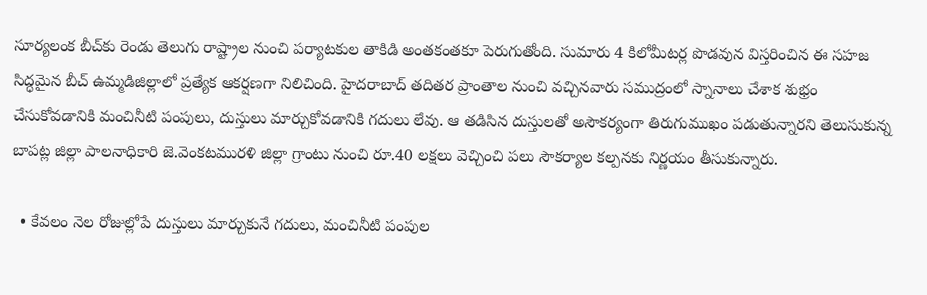సూర్యలంక బీచ్‌కు రెండు తెలుగు రాష్ట్రాల నుంచి పర్యాటకుల తాకిడి అంతకంతకూ పెరుగుతోంది. సుమారు 4 కిలోమీటర్ల పొడవున విస్తరించిన ఈ సహజ సిద్ధమైన బీచ్‌ ఉమ్మడిజిల్లాలో ప్రత్యేక ఆకర్షణగా నిలిచింది. హైదరాబాద్‌ తదితర ప్రాంతాల నుంచి వచ్చినవారు సముద్రంలో స్నానాలు చేశాక శుభ్రం చేసుకోవడానికి మంచినీటి పంపులు, దుస్తులు మార్చుకోవడానికి గదులు లేవు. ఆ తడిసిన దుస్తులతో అసౌకర్యంగా తిరుగుముఖం పడుతున్నారని తెలుసుకున్న బాపట్ల జిల్లా పాలనాధికారి జె.వెంకటమురళి జిల్లా గ్రాంటు నుంచి రూ.40 లక్షలు వెచ్చించి పలు సౌకర్యాల కల్పనకు నిర్ణయం తీసుకున్నారు.

  • కేవలం నెల రోజుల్లోపే దుస్తులు మార్చుకునే గదులు, మంచినీటి పంపుల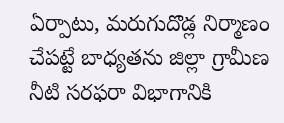ఏర్పాటు, మరుగుదొడ్ల నిర్మాణం చేపట్టే బాధ్యతను జిల్లా గ్రామీణ నీటి సరఫరా విభాగానికి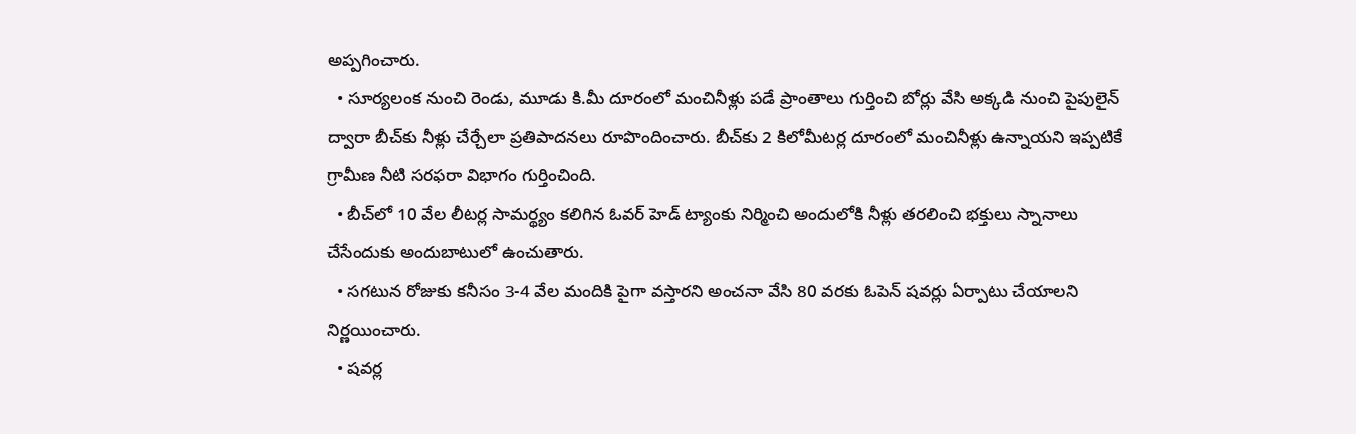అప్పగించారు.
  • సూర్యలంక నుంచి రెండు, మూడు కి.మీ దూరంలో మంచినీళ్లు పడే ప్రాంతాలు గుర్తించి బోర్లు వేసి అక్కడి నుంచి పైపులైన్‌ ద్వారా బీచ్‌కు నీళ్లు చేర్చేలా ప్రతిపాదనలు రూపొందించారు. బీచ్‌కు 2 కిలోమీటర్ల దూరంలో మంచినీళ్లు ఉన్నాయని ఇప్పటికే గ్రామీణ నీటి సరఫరా విభాగం గుర్తించింది.
  • బీచ్‌లో 10 వేల లీటర్ల సామర్థ్యం కలిగిన ఓవర్‌ హెడ్‌ ట్యాంకు నిర్మించి అందులోకి నీళ్లు తరలించి భక్తులు స్నానాలు చేసేందుకు అందుబాటులో ఉంచుతారు.
  • సగటున రోజుకు కనీసం 3-4 వేల మందికి పైగా వస్తారని అంచనా వేసి 80 వరకు ఓపెన్‌ షవర్లు ఏర్పాటు చేయాలని నిర్ణయించారు.
  • షవర్ల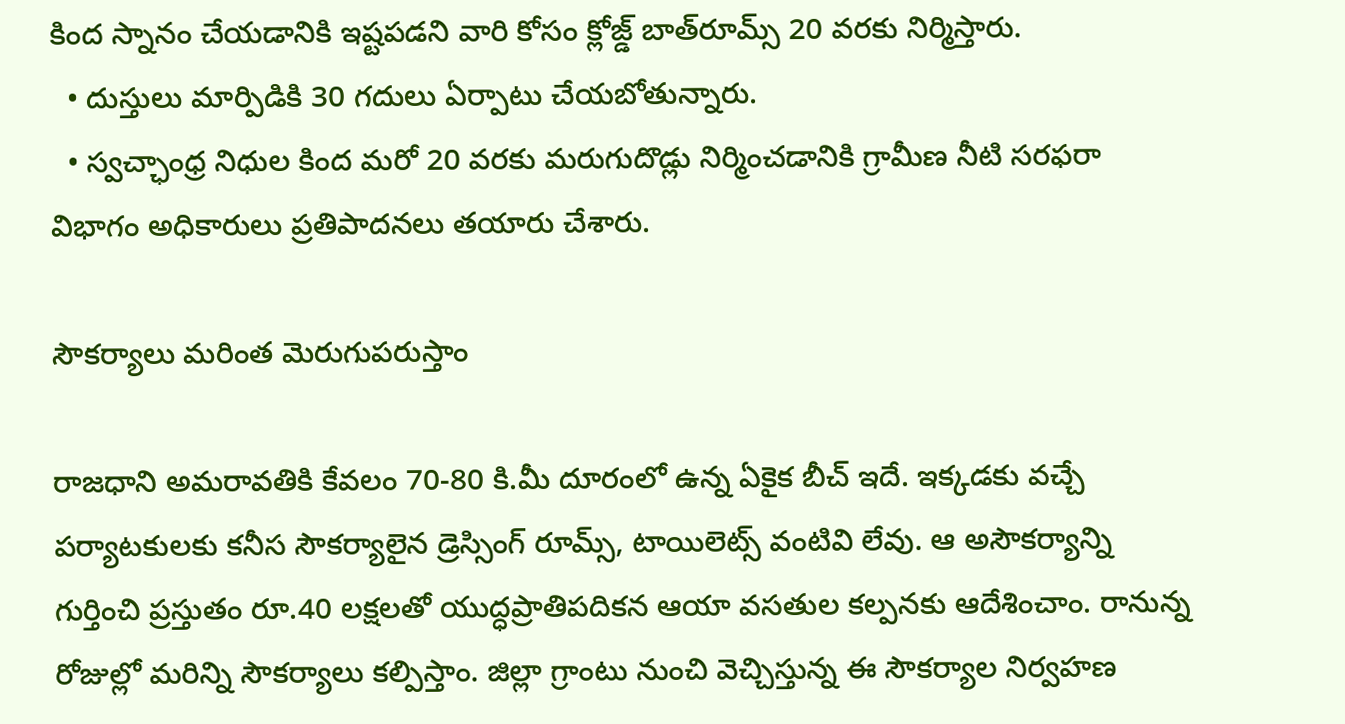కింద స్నానం చేయడానికి ఇష్టపడని వారి కోసం క్లోజ్డ్‌ బాత్‌రూమ్స్‌ 20 వరకు నిర్మిస్తారు.
  • దుస్తులు మార్పిడికి 30 గదులు ఏర్పాటు చేయబోతున్నారు.
  • స్వచ్ఛాంధ్ర నిధుల కింద మరో 20 వరకు మరుగుదొడ్లు నిర్మించడానికి గ్రామీణ నీటి సరఫరా విభాగం అధికారులు ప్రతిపాదనలు తయారు చేశారు.

సౌకర్యాలు మరింత మెరుగుపరుస్తాం

రాజధాని అమరావతికి కేవలం 70-80 కి.మీ దూరంలో ఉన్న ఏకైక బీచ్‌ ఇదే. ఇక్కడకు వచ్చే పర్యాటకులకు కనీస సౌకర్యాలైన డ్రెస్సింగ్‌ రూమ్స్, టాయిలెట్స్‌ వంటివి లేవు. ఆ అసౌకర్యాన్ని గుర్తించి ప్రస్తుతం రూ.40 లక్షలతో యుద్ధప్రాతిపదికన ఆయా వసతుల కల్పనకు ఆదేశించాం. రానున్న రోజుల్లో మరిన్ని సౌకర్యాలు కల్పిస్తాం. జిల్లా గ్రాంటు నుంచి వెచ్చిస్తున్న ఈ సౌకర్యాల నిర్వహణ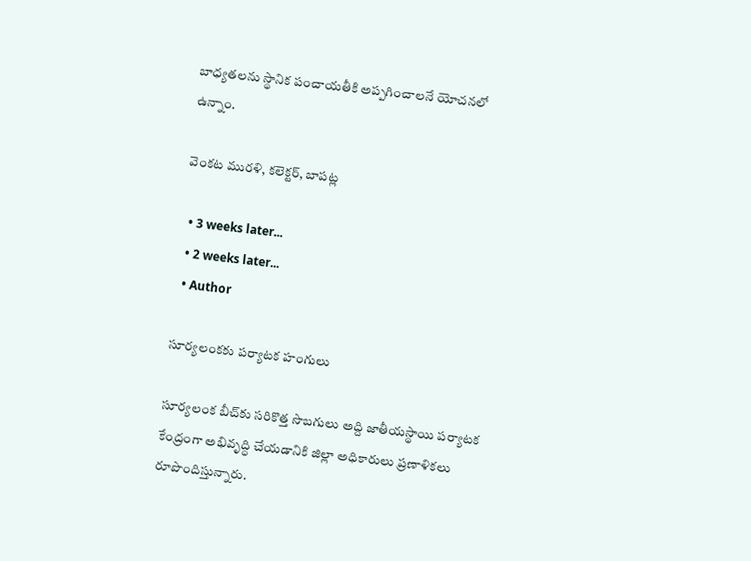బాధ్యతలను స్థానిక పంచాయతీకి అప్పగించాలనే యోచనలో ఉన్నాం.

వెంకట మురళి, కలెక్టర్, బాపట్ల

  • 3 weeks later...
  • 2 weeks later...
  • Author

సూర్యలంకకు పర్యాటక హంగులు

సూర్యలంక బీచ్‌కు సరికొత్త సొబగులు అద్ది జాతీయస్థాయి పర్యాటక కేంద్రంగా అభివృద్ధి చేయడానికి జిల్లా అధికారులు ప్రణాళికలు రూపొందిస్తున్నారు.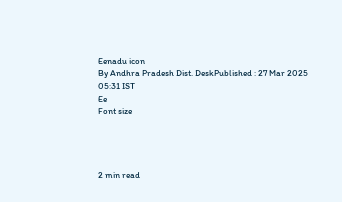Eenadu icon
By Andhra Pradesh Dist. DeskPublished : 27 Mar 2025 05:31 IST
Ee
Font size




2 min read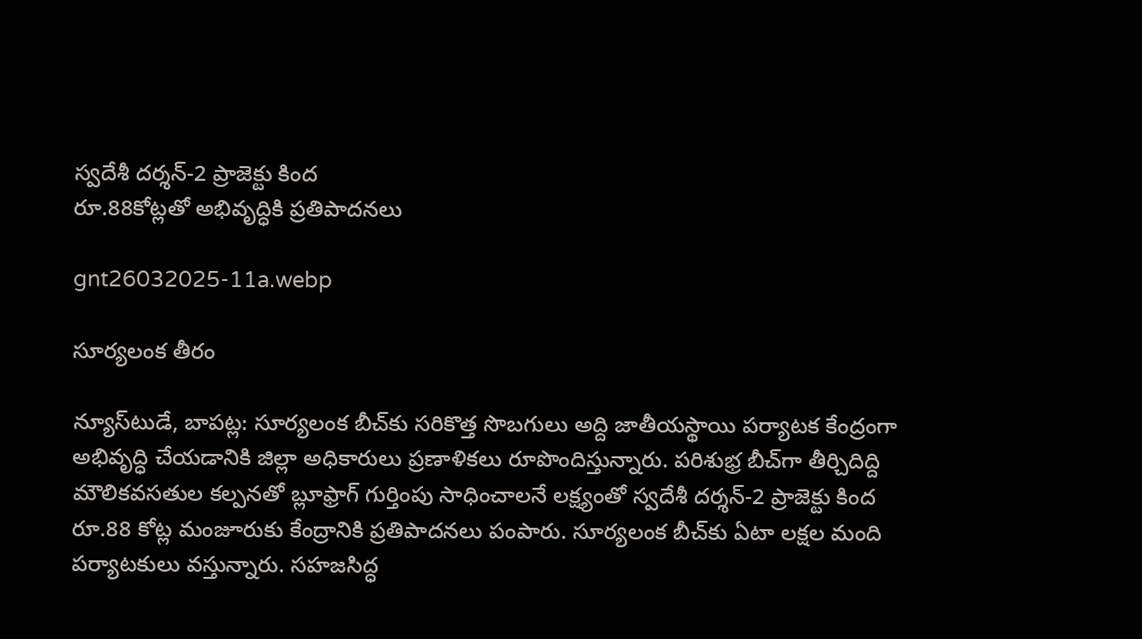స్వదేశీ దర్శన్‌-2 ప్రాజెక్టు కింద
రూ.88కోట్లతో అభివృద్ధికి ప్రతిపాదనలు

gnt26032025-11a.webp

సూర్యలంక తీరం

న్యూస్‌టుడే, బాపట్ల: సూర్యలంక బీచ్‌కు సరికొత్త సొబగులు అద్ది జాతీయస్థాయి పర్యాటక కేంద్రంగా అభివృద్ధి చేయడానికి జిల్లా అధికారులు ప్రణాళికలు రూపొందిస్తున్నారు. పరిశుభ్ర బీచ్‌గా తీర్చిదిద్ది మౌలికవసతుల కల్పనతో బ్లూఫ్రాగ్‌ గుర్తింపు సాధించాలనే లక్ష్యంతో స్వదేశీ దర్శన్‌-2 ప్రాజెక్టు కింద రూ.88 కోట్ల మంజూరుకు కేంద్రానికి ప్రతిపాదనలు పంపారు. సూర్యలంక బీచ్‌కు ఏటా లక్షల మంది పర్యాటకులు వస్తున్నారు. సహజసిద్ధ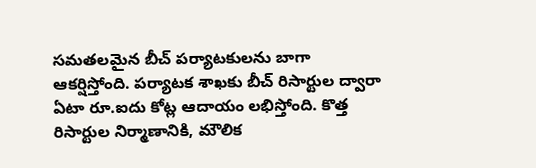సమతలమైన బీచ్‌ పర్యాటకులను బాగా ఆకర్షిస్తోంది. పర్యాటక శాఖకు బీచ్‌ రిసార్టుల ద్వారా ఏటా రూ.ఐదు కోట్ల ఆదాయం లభిస్తోంది. కొత్త రిసార్టుల నిర్మాణానికి, మౌలిక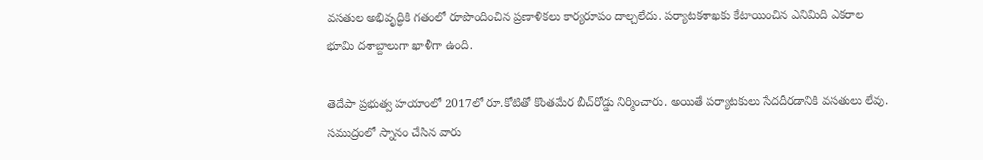వసతుల అభివృద్ధికి గతంలో రూపొందించిన ప్రణాళికలు కార్యరూపం దాల్చలేదు. పర్యాటకశాఖకు కేటాయించిన ఎనిమిది ఎకరాల భూమి దశాబ్దాలుగా ఖాళీగా ఉంది.

తెదేపా ప్రభుత్వ హయాంలో 2017లో రూ.కోటితో కొంతమేర బీచ్‌రోడ్డు నిర్మించారు. అయితే పర్యాటకులు సేదదీరడానికి వసతులు లేవు. సముద్రంలో స్నానం చేసిన వారు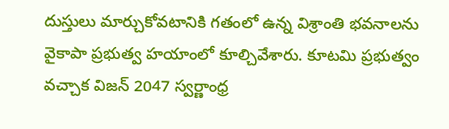దుస్తులు మార్చుకోవటానికి గతంలో ఉన్న విశ్రాంతి భవనాలను వైకాపా ప్రభుత్వ హయాంలో కూల్చివేశారు. కూటమి ప్రభుత్వం వచ్చాక విజన్‌ 2047 స్వర్ణాంధ్ర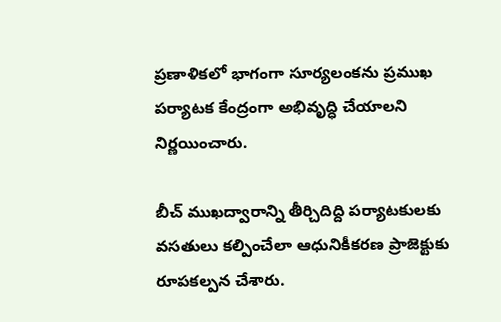ప్రణాళికలో భాగంగా సూర్యలంకను ప్రముఖ పర్యాటక కేంద్రంగా అభివృద్ధి చేయాలని నిర్ణయించారు.

బీచ్‌ ముఖద్వారాన్ని తీర్చిదిద్ది పర్యాటకులకు వసతులు కల్పించేలా ఆధునికీకరణ ప్రాజెక్టుకు రూపకల్పన చేశారు.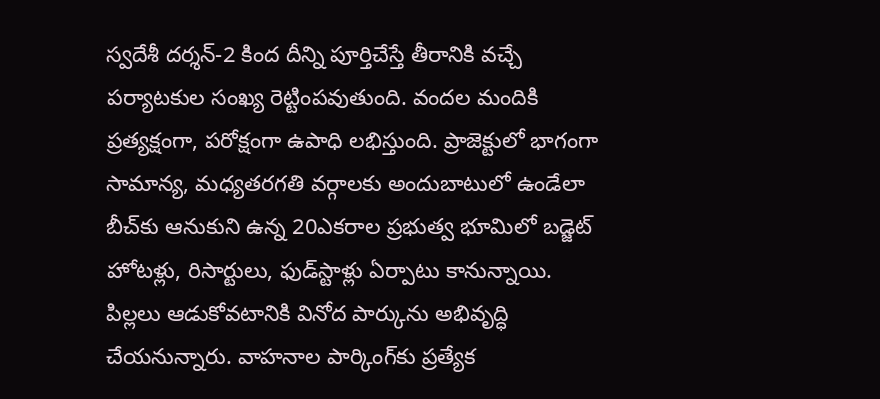స్వదేశీ దర్శన్‌-2 కింద దీన్ని పూర్తిచేస్తే తీరానికి వచ్చే పర్యాటకుల సంఖ్య రెట్టింపవుతుంది. వందల మందికి ప్రత్యక్షంగా, పరోక్షంగా ఉపాధి లభిస్తుంది. ప్రాజెక్టులో భాగంగా సామాన్య, మధ్యతరగతి వర్గాలకు అందుబాటులో ఉండేలా బీచ్‌కు ఆనుకుని ఉన్న 20ఎకరాల ప్రభుత్వ భూమిలో బడ్జెట్‌ హోటళ్లు, రిసార్టులు, ఫుడ్‌స్టాళ్లు ఏర్పాటు కానున్నాయి. పిల్లలు ఆడుకోవటానికి వినోద పార్కును అభివృద్ధి చేయనున్నారు. వాహనాల పార్కింగ్‌కు ప్రత్యేక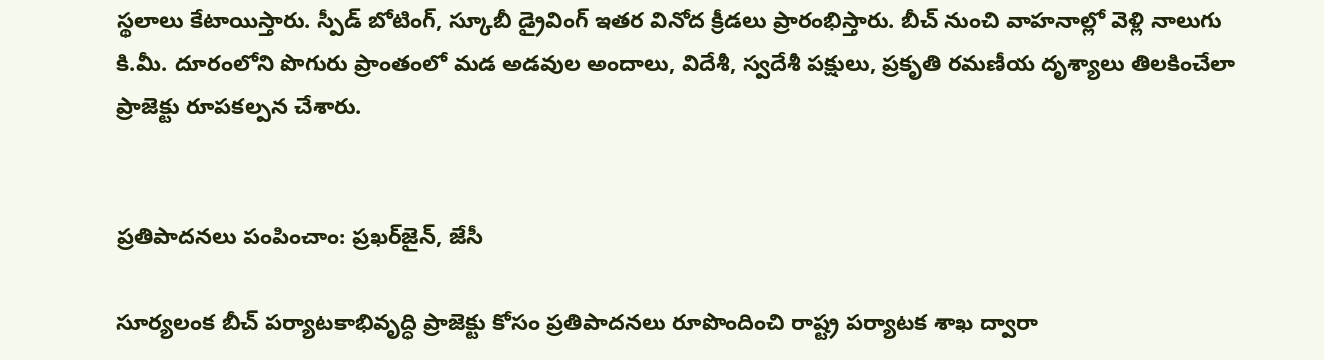స్థలాలు కేటాయిస్తారు. స్పీడ్‌ బోటింగ్, స్కూబీ డ్రైవింగ్‌ ఇతర వినోద క్రీడలు ప్రారంభిస్తారు. బీచ్‌ నుంచి వాహనాల్లో వెళ్లి నాలుగు కి.మీ. దూరంలోని పొగురు ప్రాంతంలో మడ అడవుల అందాలు, విదేశీ, స్వదేశీ పక్షులు, ప్రకృతి రమణీయ దృశ్యాలు తిలకించేలా ప్రాజెక్టు రూపకల్పన చేశారు.


ప్రతిపాదనలు పంపించాం: ప్రఖర్‌జైన్, జేసీ

సూర్యలంక బీచ్‌ పర్యాటకాభివృద్ధి ప్రాజెక్టు కోసం ప్రతిపాదనలు రూపొందించి రాష్ట్ర పర్యాటక శాఖ ద్వారా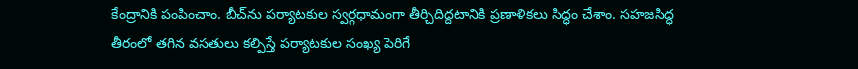కేంద్రానికి పంపించాం. బీచ్‌ను పర్యాటకుల స్వర్గధామంగా తీర్చిదిద్దటానికి ప్రణాళికలు సిద్ధం చేశాం. సహజసిద్ధ తీరంలో తగిన వసతులు కల్పిస్తే పర్యాటకుల సంఖ్య పెరిగే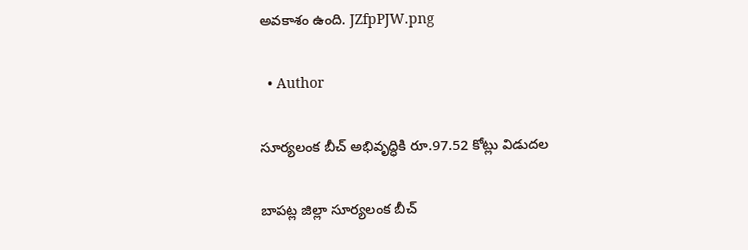అవకాశం ఉంది. JZfpPJW.png

  • Author

సూర్యలంక బీచ్‌ అభివృద్ధికి రూ.97.52 కోట్లు విడుదల

బాపట్ల జిల్లా సూర్యలంక బీచ్‌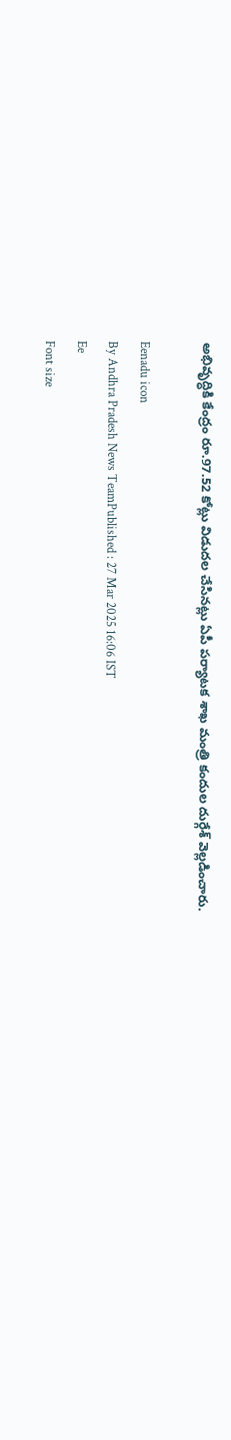అభివృద్ధికి కేంద్రం రూ.97.52 కోట్లు విడుదల చేసినట్లు ఏపీ పర్యాటక శాఖ మంత్రి కందుల దుర్గేశ్‌ వెల్లడించారు.

Eenadu icon
By Andhra Pradesh News TeamPublished : 27 Mar 2025 16:06 IST
Ee
Font size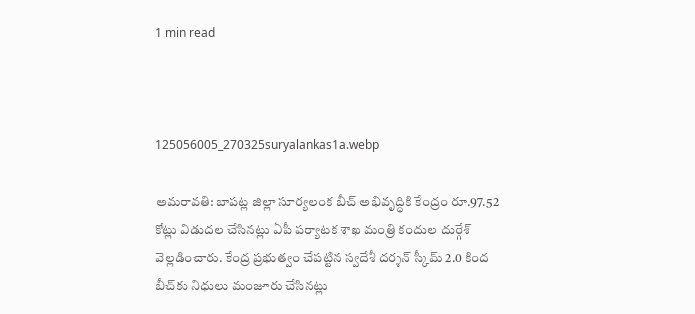1 min read



125056005_270325suryalankas1a.webp

అమరావతి: బాపట్ల జిల్లా సూర్యలంక బీచ్‌ అభివృద్ధికి కేంద్రం రూ.97.52 కోట్లు విడుదల చేసినట్లు ఏపీ పర్యాటక శాఖ మంత్రి కందుల దుర్గేశ్‌ వెల్లడించారు. కేంద్ర ప్రభుత్వం చేపట్టిన స్వదేశీ దర్శన్‌ స్కీమ్‌ 2.0 కింద బీచ్‌కు నిధులు మంజూరు చేసినట్లు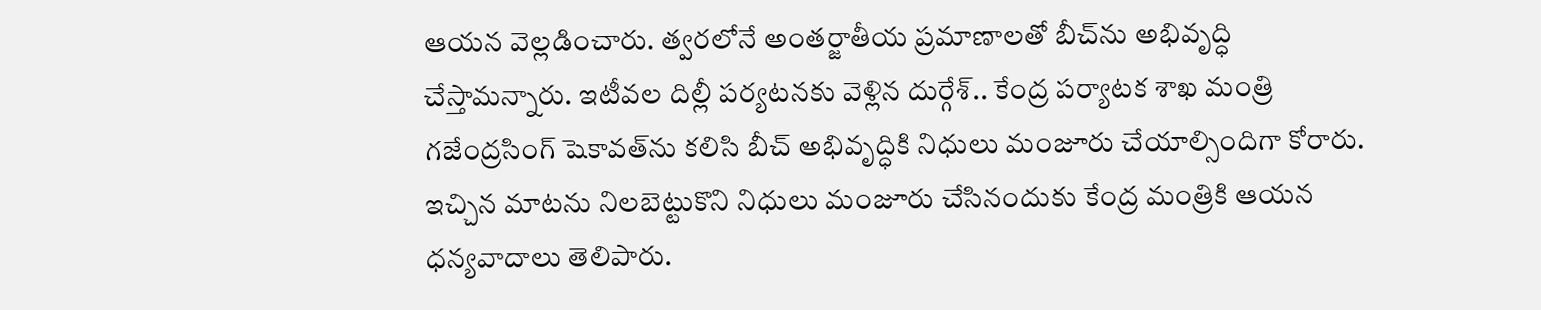ఆయన వెల్లడించారు. త్వరలోనే అంతర్జాతీయ ప్రమాణాలతో బీచ్‌ను అభివృద్ధి చేస్తామన్నారు. ఇటీవల దిల్లీ పర్యటనకు వెళ్లిన దుర్గేశ్‌.. కేంద్ర పర్యాటక శాఖ మంత్రి గజేంద్రసింగ్‌ షెకావత్‌ను కలిసి బీచ్‌ అభివృద్ధికి నిధులు మంజూరు చేయాల్సిందిగా కోరారు. ఇచ్చిన మాటను నిలబెట్టుకొని నిధులు మంజూరు చేసినందుకు కేంద్ర మంత్రికి ఆయన ధన్యవాదాలు తెలిపారు.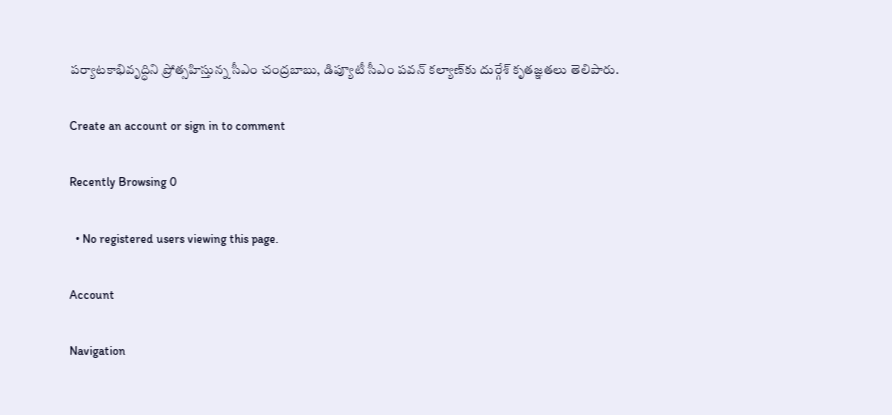పర్యాటకాభివృద్ధిని ప్రోత్సహిస్తున్న సీఎం చంద్రబాబు, డిప్యూటీ సీఎం పవన్‌ కల్యాణ్‌కు దుర్గేశ్‌ కృతజ్ఞతలు తెలిపారు.

Create an account or sign in to comment

Recently Browsing 0

  • No registered users viewing this page.

Account

Navigation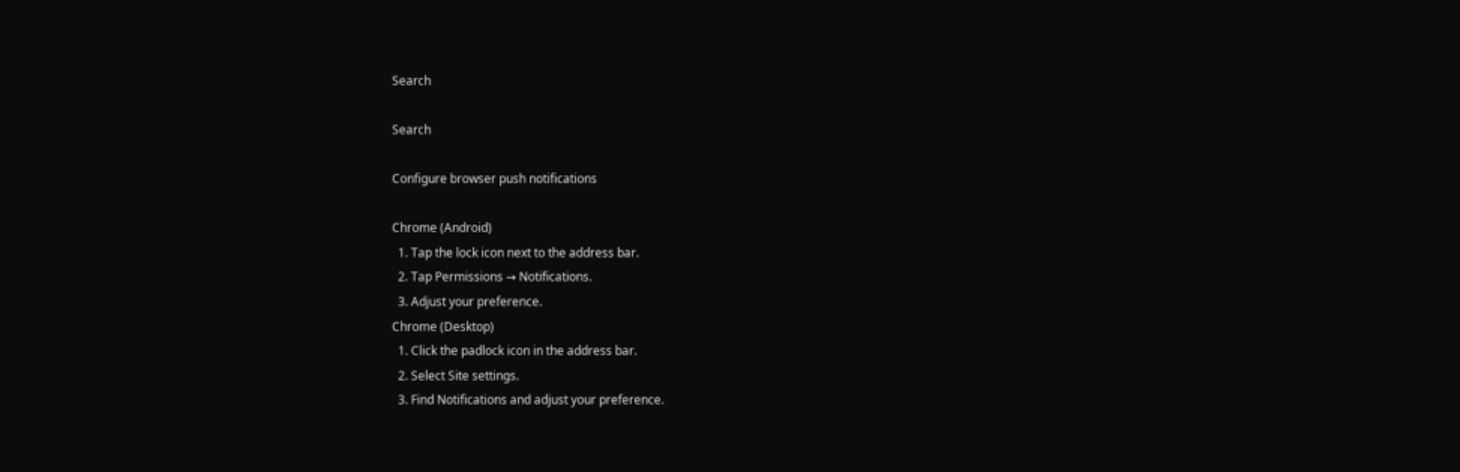Search

Search

Configure browser push notifications

Chrome (Android)
  1. Tap the lock icon next to the address bar.
  2. Tap Permissions → Notifications.
  3. Adjust your preference.
Chrome (Desktop)
  1. Click the padlock icon in the address bar.
  2. Select Site settings.
  3. Find Notifications and adjust your preference.